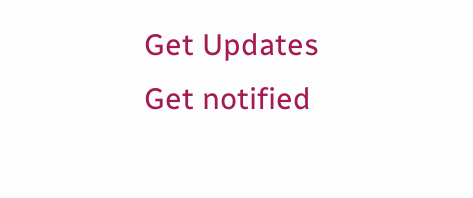Get Updates
Get notified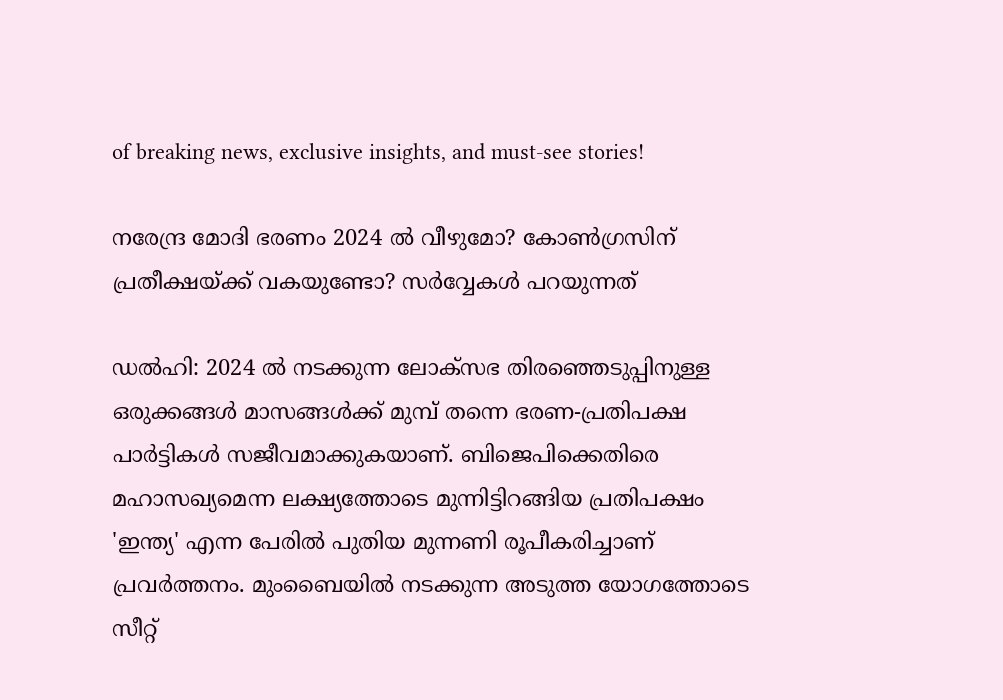of breaking news, exclusive insights, and must-see stories!

നരേന്ദ്ര മോദി ഭരണം 2024 ല്‍ വീഴുമോ? കോണ്‍ഗ്രസിന് പ്രതീക്ഷയ്ക്ക് വകയുണ്ടോ? സർവ്വേകള്‍ പറയുന്നത്

ഡല്‍ഹി: 2024 ല്‍ നടക്കുന്ന ലോക്സഭ തിരഞ്ഞെടുപ്പിനുള്ള ഒരുക്കങ്ങള്‍ മാസങ്ങള്‍ക്ക് മുമ്പ് തന്നെ ഭരണ-പ്രതിപക്ഷ പാർട്ടികള്‍ സജീവമാക്കുകയാണ്. ബിജെപിക്കെതിരെ മഹാസഖ്യമെന്ന ലക്ഷ്യത്തോടെ മുന്നിട്ടിറങ്ങിയ പ്രതിപക്ഷം 'ഇന്ത്യ' എന്ന പേരില്‍ പുതിയ മുന്നണി രൂപീകരിച്ചാണ് പ്രവർത്തനം. മുംബൈയില്‍ നടക്കുന്ന അടുത്ത യോഗത്തോടെ സീറ്റ്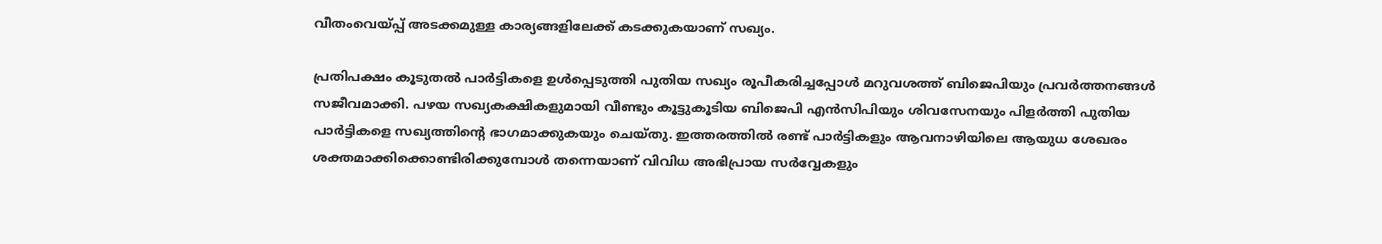വീതംവെയ്പ്പ് അടക്കമുള്ള കാര്യങ്ങളിലേക്ക് കടക്കുകയാണ് സഖ്യം.

പ്രതിപക്ഷം കൂടുതല്‍ പാർട്ടികളെ ഉള്‍പ്പെടുത്തി പുതിയ സഖ്യം രൂപീകരിച്ചപ്പോള്‍ മറുവശത്ത് ബിജെപിയും പ്രവർത്തനങ്ങള്‍ സജീവമാക്കി. പഴയ സഖ്യകക്ഷികളുമായി വീണ്ടും കൂട്ടുകൂടിയ ബിജെപി എന്‍സിപിയും ശിവസേനയും പിളർത്തി പുതിയ പാർട്ടികളെ സഖ്യത്തിന്റെ ഭാഗമാക്കുകയും ചെയ്തു. ഇത്തരത്തില്‍ രണ്ട് പാർട്ടികളും ആവനാഴിയിലെ ആയുധ ശേഖരം ശക്തമാക്കിക്കൊണ്ടിരിക്കുമ്പോള്‍ തന്നെയാണ് വിവിധ അഭിപ്രായ സർവ്വേകളും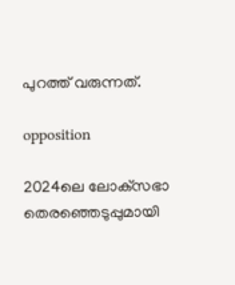പുറത്ത് വരുന്നത്.

opposition

2024ലെ ലോക്‌സഭാ തെരഞ്ഞെടുപ്പുമായി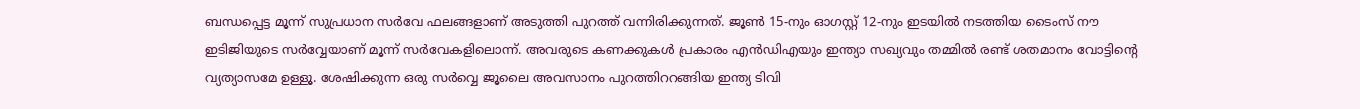ബന്ധപ്പെട്ട മൂന്ന് സുപ്രധാന സർവേ ഫലങ്ങളാണ് അടുത്തി പുറത്ത് വന്നിരിക്കുന്നത്. ജൂൺ 15-നും ഓഗസ്റ്റ് 12-നും ഇടയിൽ നടത്തിയ ടൈംസ് നൗ ഇടിജിയുടെ സർവ്വേയാണ് മൂന്ന് സർവേകളിലൊന്ന്. അവരുടെ കണക്കുകൾ പ്രകാരം എൻഡിഎയും ഇന്ത്യാ സഖ്യവും തമ്മിൽ രണ്ട് ശതമാനം വോട്ടിന്റെ വ്യത്യാസമേ ഉള്ളൂ. ശേഷിക്കുന്ന ഒരു സർവ്വെ ജൂലൈ അവസാനം പുറത്തിററങ്ങിയ ഇന്ത്യ ടിവി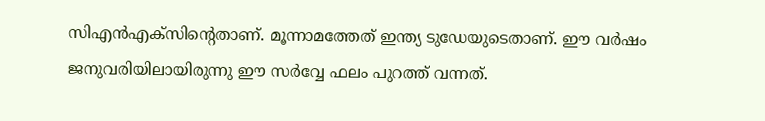സിഎൻഎക്‌സിന്റെതാണ്. മൂന്നാമത്തേത് ഇന്ത്യ ടുഡേയുടെതാണ്. ഈ വർഷം ജനുവരിയിലായിരുന്നു ഈ സർവ്വേ ഫലം പുറത്ത് വന്നത്.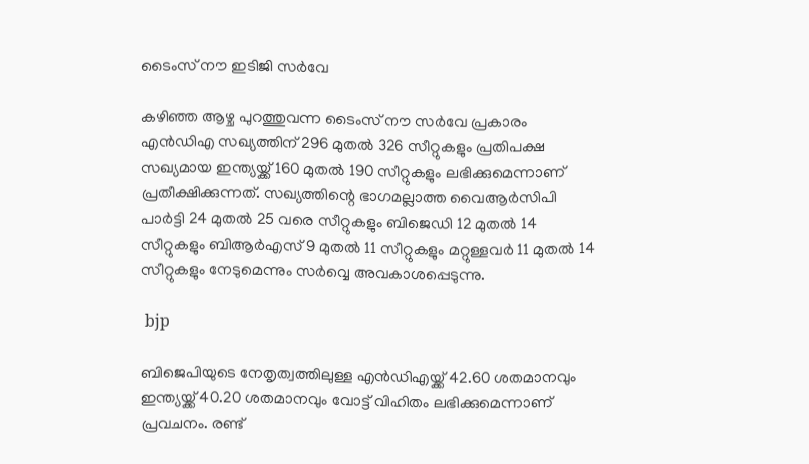ടൈംസ് നൗ ഇടിജി സർവേ

കഴിഞ്ഞ ആഴ്ച പുറത്തുവന്ന ടൈംസ് നൗ സർവേ പ്രകാരം എൻഡിഎ സഖ്യത്തിന് 296 മുതൽ 326 സീറ്റുകളും പ്രതിപക്ഷ സഖ്യമായ ഇന്ത്യയ്ക്ക് 160 മുതൽ 190 സീറ്റുകളും ലഭിക്കുമെന്നാണ് പ്രതീക്ഷിക്കുന്നത്. സഖ്യത്തിന്റെ ഭാഗമല്ലാത്ത വൈആർസിപി പാർട്ടി 24 മുതൽ 25 വരെ സീറ്റുകളും ബിജെഡി 12 മുതൽ 14 സീറ്റുകളും ബിആർഎസ് 9 മുതൽ 11 സീറ്റുകളും മറ്റുള്ളവർ 11 മുതൽ 14 സീറ്റുകളും നേടുമെന്നും സർവ്വെ അവകാശപ്പെടുന്നു.

 bjp

ബിജെപിയുടെ നേതൃത്വത്തിലുള്ള എൻഡിഎയ്ക്ക് 42.60 ശതമാനവും ഇന്ത്യയ്ക്ക് 40.20 ശതമാനവും വോട്ട് വിഹിതം ലഭിക്കുമെന്നാണ് പ്രവചനം. രണ്ട്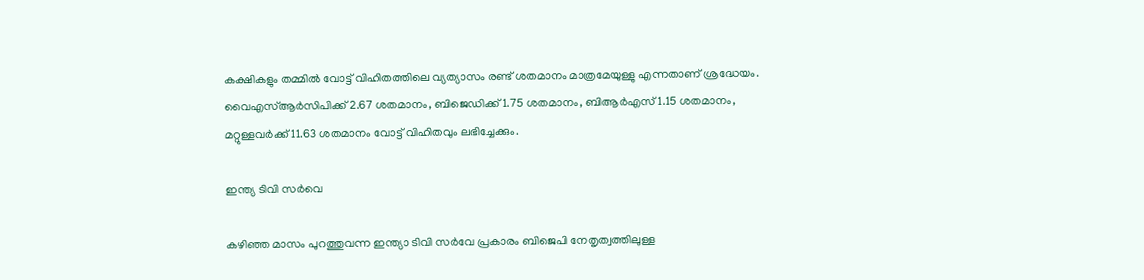കക്ഷികളും തമ്മില്‍ വോട്ട് വിഹിതത്തിലെ വ്യത്യാസം രണ്ട് ശതമാനം മാത്രമേയുള്ളു എന്നതാണ് ശ്രദ്ധേയം. വൈഎസ്ആർസിപിക്ക് 2.67 ശതമാനം, ബിജെഡിക്ക് 1.75 ശതമാനം, ബിആർഎസ് 1.15 ശതമാനം, മറ്റുള്ളവർക്ക് 11.63 ശതമാനം വോട്ട് വിഹിതവും ലഭിച്ചേക്കും.

ഇന്ത്യ ടിവി സർവെ

കഴിഞ്ഞ മാസം പുറത്തുവന്ന ഇന്ത്യാ ടിവി സർവേ പ്രകാരം ബിജെപി നേതൃത്വത്തിലുള്ള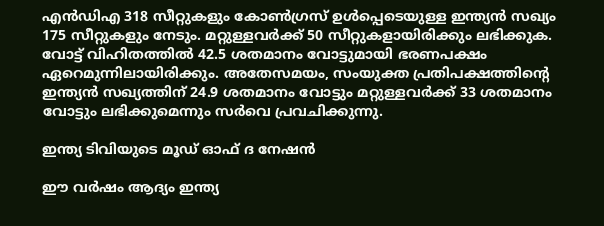എൻഡിഎ 318 സീറ്റുകളും കോൺഗ്രസ് ഉൾപ്പെടെയുള്ള ഇന്ത്യൻ സഖ്യം 175 സീറ്റുകളും നേടും. മറ്റുള്ളവർക്ക് 50 സീറ്റുകളായിരിക്കും ലഭിക്കുക. വോട്ട് വിഹിതത്തില്‍ 42.5 ശതമാനം വോട്ടുമായി ഭരണപക്ഷം ഏറെമുന്നിലായിരിക്കും. അതേസമയം, സംയുക്ത പ്രതിപക്ഷത്തിന്റെ ഇന്ത്യൻ സഖ്യത്തിന് 24.9 ശതമാനം വോട്ടും മറ്റുള്ളവർക്ക് 33 ശതമാനം വോട്ടും ലഭിക്കുമെന്നും സർവെ പ്രവചിക്കുന്നു.

ഇന്ത്യ ടിവിയുടെ മൂഡ് ഓഫ് ദ നേഷൻ

ഈ വർഷം ആദ്യം ഇന്ത്യ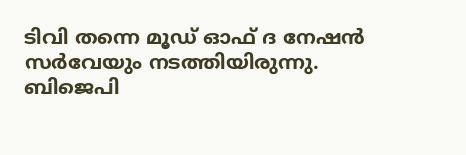ടിവി തന്നെ മൂഡ് ഓഫ് ദ നേഷൻ സർവേയും നടത്തിയിരുന്നു. ബിജെപി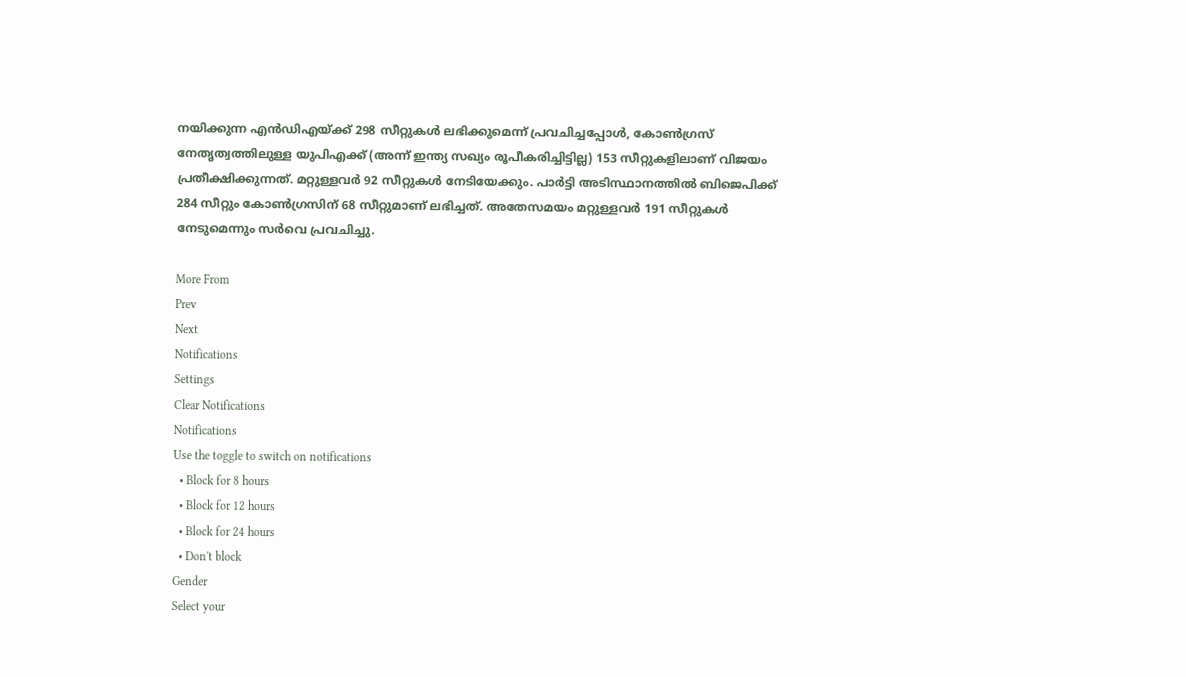നയിക്കുന്ന എൻഡിഎയ്ക്ക് 298 സീറ്റുകൾ ലഭിക്കുമെന്ന് പ്രവചിച്ചപ്പോൾ, കോൺഗ്രസ് നേതൃത്വത്തിലുള്ള യുപിഎക്ക് (അന്ന് ഇന്ത്യ സഖ്യം രൂപീകരിച്ചിട്ടില്ല) 153 സീറ്റുകളിലാണ് വിജയം പ്രതീക്ഷിക്കുന്നത്. മറ്റുള്ളവർ 92 സീറ്റുകൾ നേടിയേക്കും. പാർട്ടി അടിസ്ഥാനത്തില്‍ ബിജെപിക്ക് 284 സീറ്റും കോൺഗ്രസിന് 68 സീറ്റുമാണ് ലഭിച്ചത്. അതേസമയം മറ്റുള്ളവർ 191 സീറ്റുകൾ നേടുമെന്നും സർവെ പ്രവചിച്ചു.

More From
Prev
Next
Notifications
Settings
Clear Notifications
Notifications
Use the toggle to switch on notifications
  • Block for 8 hours
  • Block for 12 hours
  • Block for 24 hours
  • Don't block
Gender
Select your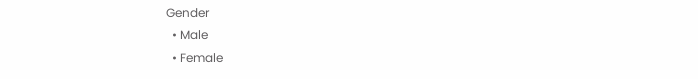Gender
  • Male
  • Female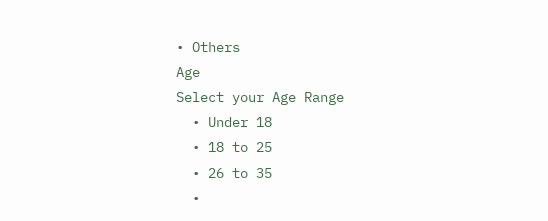• Others
Age
Select your Age Range
  • Under 18
  • 18 to 25
  • 26 to 35
  •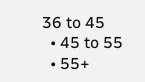36 to 45
  • 45 to 55
  • 55+